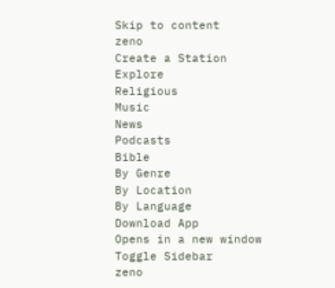Skip to content
zeno
Create a Station
Explore
Religious
Music
News
Podcasts
Bible
By Genre
By Location
By Language
Download App
Opens in a new window
Toggle Sidebar
zeno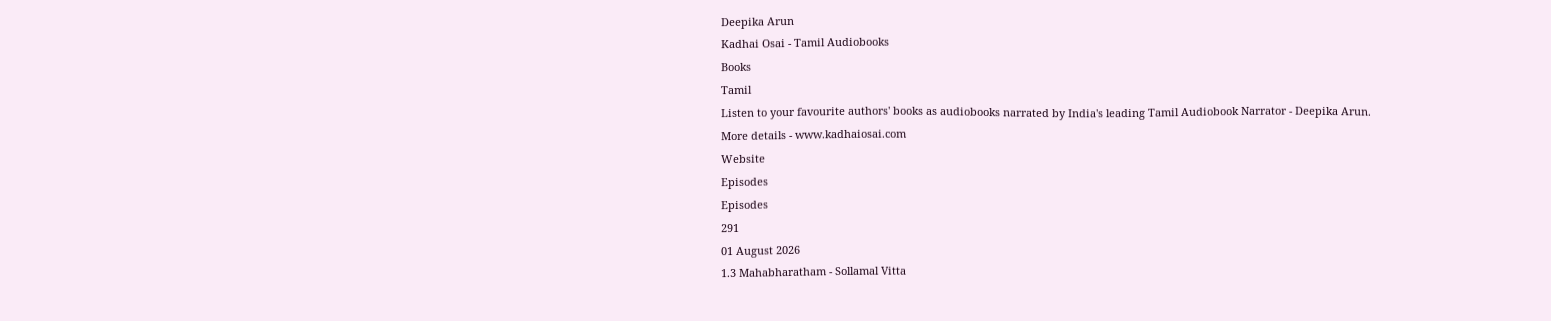Deepika Arun
Kadhai Osai - Tamil Audiobooks
Books
Tamil
Listen to your favourite authors' books as audiobooks narrated by India's leading Tamil Audiobook Narrator - Deepika Arun.
More details - www.kadhaiosai.com
Website
Episodes
Episodes
291
01 August 2026
1.3 Mahabharatham - Sollamal Vitta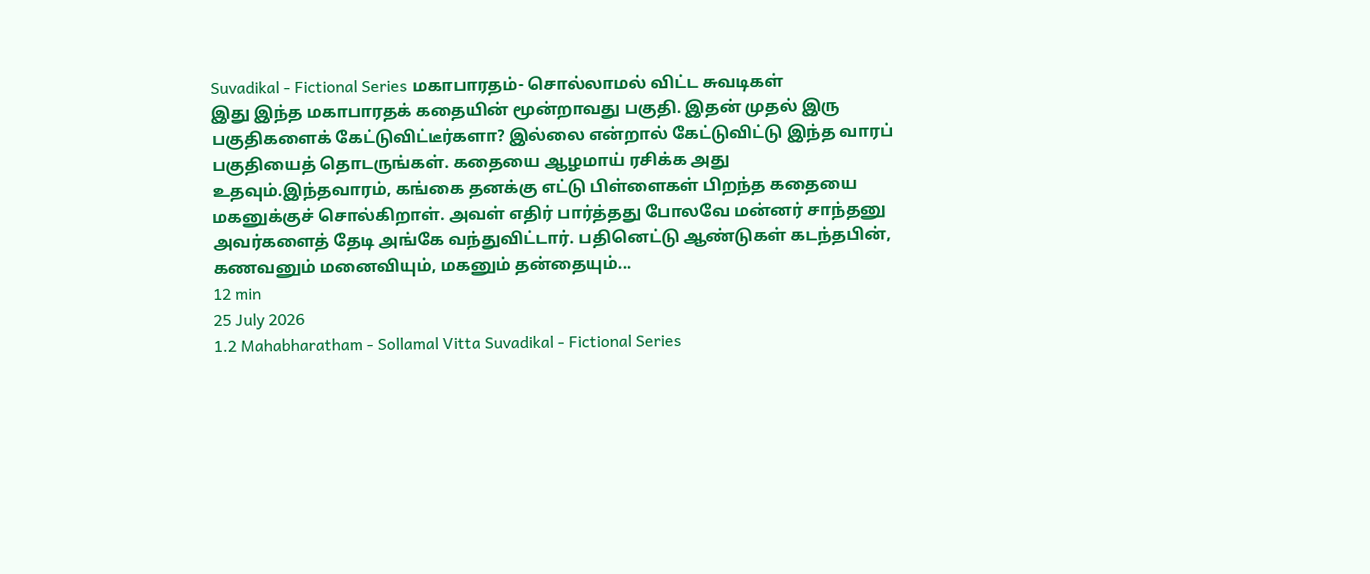Suvadikal - Fictional Series மகாபாரதம்- சொல்லாமல் விட்ட சுவடிகள்
இது இந்த மகாபாரதக் கதையின் மூன்றாவது பகுதி. இதன் முதல் இரு பகுதிகளைக் கேட்டுவிட்டீர்களா? இல்லை என்றால் கேட்டுவிட்டு இந்த வாரப் பகுதியைத் தொடருங்கள். கதையை ஆழமாய் ரசிக்க அது உதவும்.இந்தவாரம், கங்கை தனக்கு எட்டு பிள்ளைகள் பிறந்த கதையை மகனுக்குச் சொல்கிறாள். அவள் எதிர் பார்த்தது போலவே மன்னர் சாந்தனு அவர்களைத் தேடி அங்கே வந்துவிட்டார். பதினெட்டு ஆண்டுகள் கடந்தபின், கணவனும் மனைவியும், மகனும் தன்தையும்...
12 min
25 July 2026
1.2 Mahabharatham - Sollamal Vitta Suvadikal - Fictional Series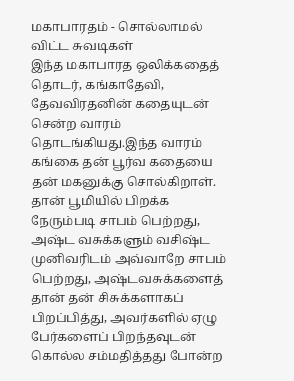மகாபாரதம் - சொல்லாமல் விட்ட சுவடிகள்
இந்த மகாபாரத ஒலிக்கதைத் தொடர், கங்காதேவி, தேவவிரதனின் கதையுடன் சென்ற வாரம் தொடங்கியது.இந்த வாரம் கங்கை தன் பூர்வ கதையை தன் மகனுக்கு சொல்கிறாள். தான் பூமியில் பிறக்க நேரும்படி சாபம் பெற்றது, அஷ்ட வசுக்களும் வசிஷ்ட முனிவரிடம் அவ்வாறே சாபம் பெற்றது, அஷ்டவசுக்களைத் தான் தன் சிசுக்களாகப் பிறப்பித்து, அவர்களில் ஏழு பேர்களைப் பிறந்தவுடன் கொல்ல சம்மதித்தது போன்ற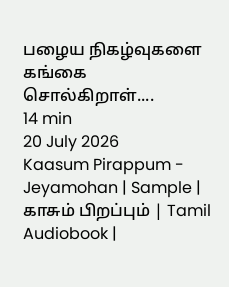பழைய நிகழ்வுகளை கங்கை சொல்கிறாள்....
14 min
20 July 2026
Kaasum Pirappum - Jeyamohan | Sample | காசும் பிறப்பும் | Tamil Audiobook |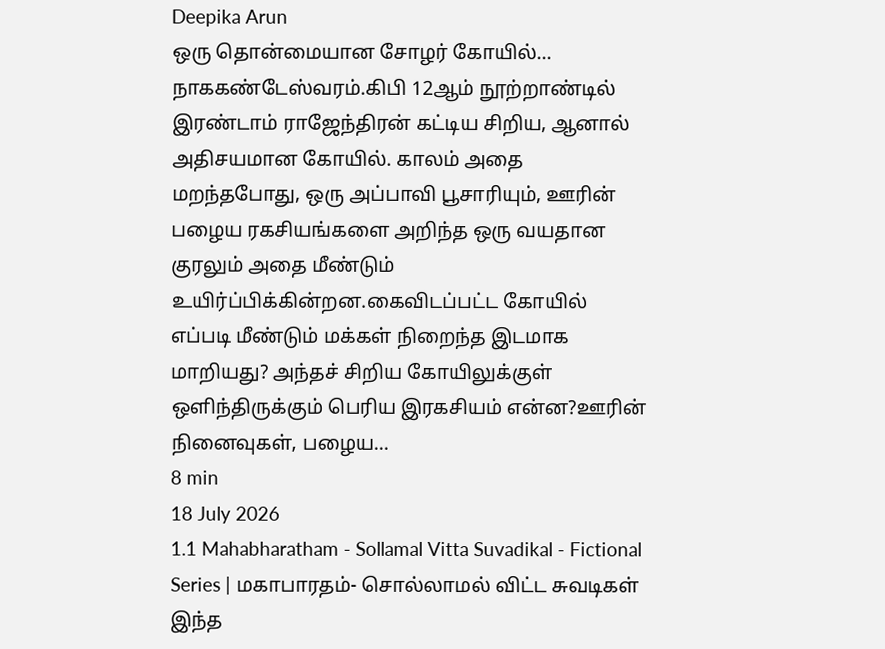Deepika Arun
ஒரு தொன்மையான சோழர் கோயில்... நாககண்டேஸ்வரம்.கிபி 12ஆம் நூற்றாண்டில் இரண்டாம் ராஜேந்திரன் கட்டிய சிறிய, ஆனால் அதிசயமான கோயில். காலம் அதை மறந்தபோது, ஒரு அப்பாவி பூசாரியும், ஊரின் பழைய ரகசியங்களை அறிந்த ஒரு வயதான குரலும் அதை மீண்டும் உயிர்ப்பிக்கின்றன.கைவிடப்பட்ட கோயில் எப்படி மீண்டும் மக்கள் நிறைந்த இடமாக மாறியது? அந்தச் சிறிய கோயிலுக்குள் ஒளிந்திருக்கும் பெரிய இரகசியம் என்ன?ஊரின் நினைவுகள், பழைய...
8 min
18 July 2026
1.1 Mahabharatham - Sollamal Vitta Suvadikal - Fictional Series | மகாபாரதம்- சொல்லாமல் விட்ட சுவடிகள்
இந்த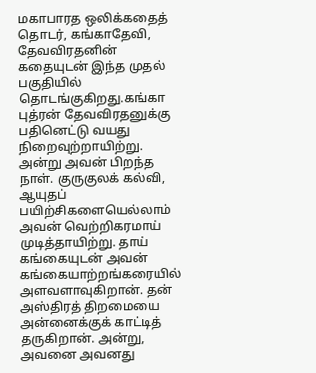மகாபாரத ஒலிக்கதைத் தொடர், கங்காதேவி, தேவவிரதனின் கதையுடன் இந்த முதல் பகுதியில் தொடங்குகிறது.கங்கா புத்ரன் தேவவிரதனுக்கு பதினெட்டு வயது நிறைவுற்றாயிற்று. அன்று அவன் பிறந்த நாள். குருகுலக் கல்வி, ஆயுதப் பயிற்சிகளையெல்லாம் அவன் வெற்றிகரமாய் முடித்தாயிற்று. தாய் கங்கையுடன் அவன் கங்கையாற்றங்கரையில் அளவளாவுகிறான். தன் அஸ்திரத் திறமையை அன்னைக்குக் காட்டித் தருகிறான். அன்று, அவனை அவனது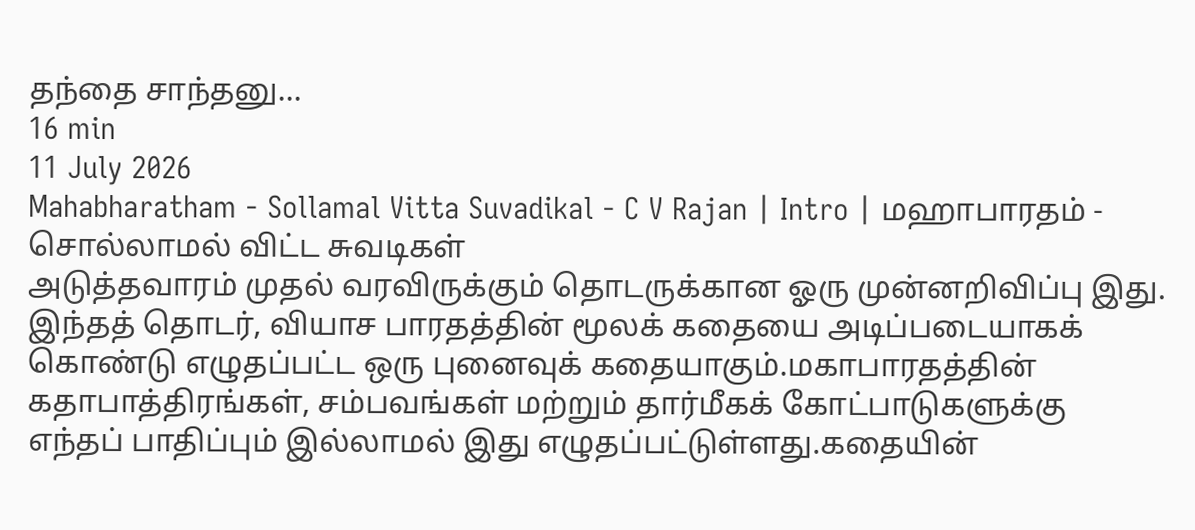தந்தை சாந்தனு...
16 min
11 July 2026
Mahabharatham - Sollamal Vitta Suvadikal - C V Rajan | Intro | மஹாபாரதம் - சொல்லாமல் விட்ட சுவடிகள்
அடுத்தவாரம் முதல் வரவிருக்கும் தொடருக்கான ஓரு முன்னறிவிப்பு இது. இந்தத் தொடர், வியாச பாரதத்தின் மூலக் கதையை அடிப்படையாகக் கொண்டு எழுதப்பட்ட ஒரு புனைவுக் கதையாகும்.மகாபாரதத்தின் கதாபாத்திரங்கள், சம்பவங்கள் மற்றும் தார்மீகக் கோட்பாடுகளுக்கு எந்தப் பாதிப்பும் இல்லாமல் இது எழுதப்பட்டுள்ளது.கதையின்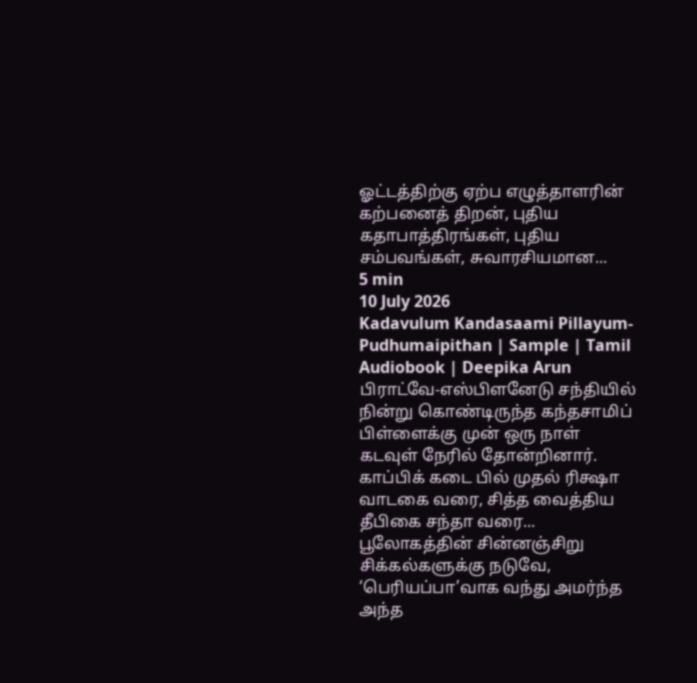ஓட்டத்திற்கு ஏற்ப எழுத்தாளரின் கற்பனைத் திறன், புதிய கதாபாத்திரங்கள், புதிய சம்பவங்கள், சுவாரசியமான...
5 min
10 July 2026
Kadavulum Kandasaami Pillayum- Pudhumaipithan | Sample | Tamil Audiobook | Deepika Arun
பிராட்வே-எஸ்பிளனேடு சந்தியில் நின்று கொண்டிருந்த கந்தசாமிப் பிள்ளைக்கு முன் ஒரு நாள் கடவுள் நேரில் தோன்றினார். காப்பிக் கடை பில் முதல் ரிக்ஷா வாடகை வரை, சித்த வைத்திய தீபிகை சந்தா வரை... பூலோகத்தின் சின்னஞ்சிறு சிக்கல்களுக்கு நடுவே, ‘பெரியப்பா’வாக வந்து அமர்ந்த அந்த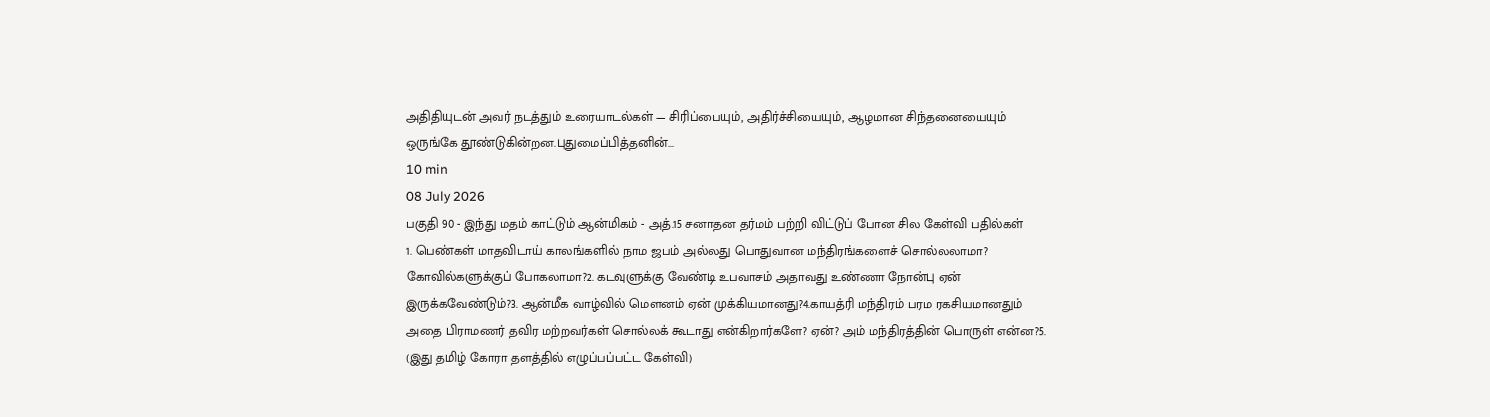அதிதியுடன் அவர் நடத்தும் உரையாடல்கள் — சிரிப்பையும், அதிர்ச்சியையும், ஆழமான சிந்தனையையும் ஒருங்கே தூண்டுகின்றன.புதுமைப்பித்தனின்...
10 min
08 July 2026
பகுதி 90 - இந்து மதம் காட்டும் ஆன்மிகம் - அத்.15 சனாதன தர்மம் பற்றி விட்டுப் போன சில கேள்வி பதில்கள்
1. பெண்கள் மாதவிடாய் காலங்களில் நாம ஜபம் அல்லது பொதுவான மந்திரங்களைச் சொல்லலாமா? கோவில்களுக்குப் போகலாமா?2. கடவுளுக்கு வேண்டி உபவாசம் அதாவது உண்ணா நோன்பு ஏன் இருக்கவேண்டும்?3. ஆன்மீக வாழ்வில் மௌனம் ஏன் முக்கியமானது?4.காயத்ரி மந்திரம் பரம ரகசியமானதும் அதை பிராமணர் தவிர மற்றவர்கள் சொல்லக் கூடாது என்கிறார்களே? ஏன்? அம் மந்திரத்தின் பொருள் என்ன?5. (இது தமிழ் கோரா தளத்தில் எழுப்பப்பட்ட கேள்வி)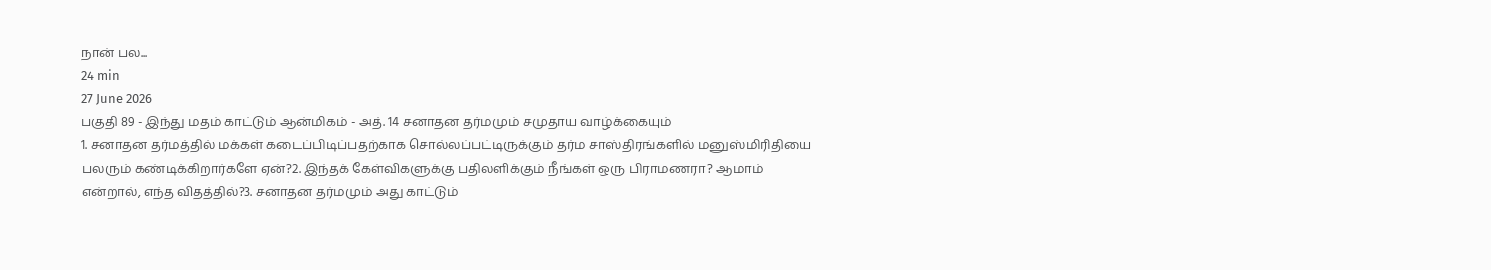நான் பல...
24 min
27 June 2026
பகுதி 89 - இந்து மதம் காட்டும் ஆன்மிகம் - அத். 14 சனாதன தர்மமும் சமுதாய வாழ்க்கையும்
1. சனாதன தர்மத்தில் மக்கள் கடைப்பிடிப்பதற்காக சொல்லப்பட்டிருக்கும் தர்ம சாஸ்திரங்களில் மனுஸ்மிரிதியை பலரும் கண்டிக்கிறார்களே ஏன்?2. இந்தக் கேள்விகளுக்கு பதிலளிக்கும் நீங்கள் ஒரு பிராமணரா? ஆமாம் என்றால், எந்த விதத்தில்?3. சனாதன தர்மமும் அது காட்டும்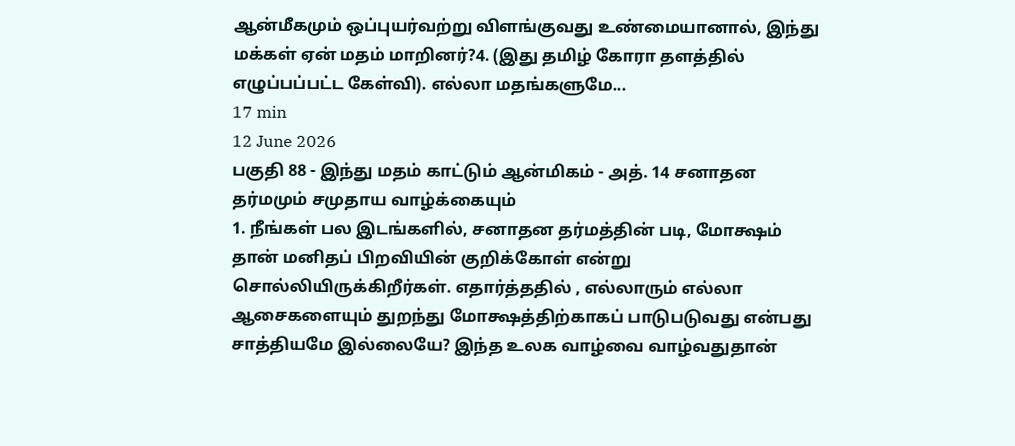ஆன்மீகமும் ஒப்புயர்வற்று விளங்குவது உண்மையானால், இந்து மக்கள் ஏன் மதம் மாறினர்?4. (இது தமிழ் கோரா தளத்தில் எழுப்பப்பட்ட கேள்வி). எல்லா மதங்களுமே...
17 min
12 June 2026
பகுதி 88 - இந்து மதம் காட்டும் ஆன்மிகம் - அத். 14 சனாதன தர்மமும் சமுதாய வாழ்க்கையும்
1. நீங்கள் பல இடங்களில், சனாதன தர்மத்தின் படி, மோக்ஷம் தான் மனிதப் பிறவியின் குறிக்கோள் என்று சொல்லியிருக்கிறீர்கள். எதார்த்ததில் , எல்லாரும் எல்லா ஆசைகளையும் துறந்து மோக்ஷத்திற்காகப் பாடுபடுவது என்பது சாத்தியமே இல்லையே? இந்த உலக வாழ்வை வாழ்வதுதான்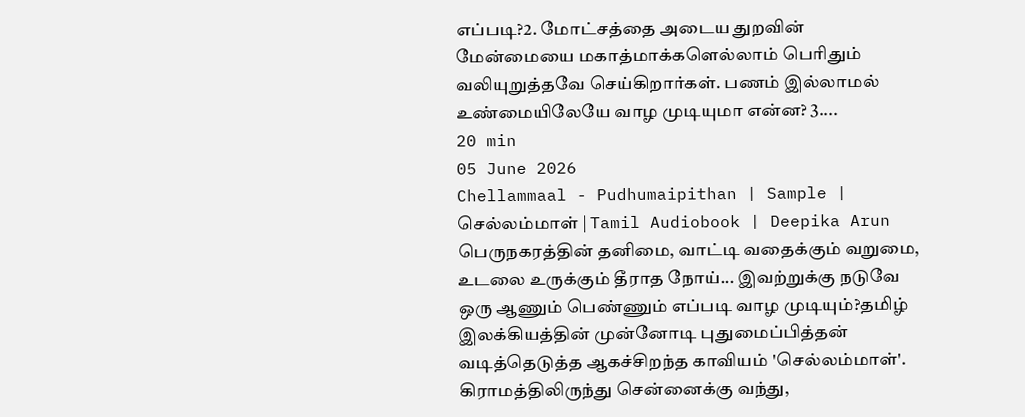எப்படி?2. மோட்சத்தை அடைய துறவின் மேன்மையை மகாத்மாக்களெல்லாம் பெரிதும் வலியுறுத்தவே செய்கிறார்கள். பணம் இல்லாமல் உண்மையிலேயே வாழ முடியுமா என்ன? 3....
20 min
05 June 2026
Chellammaal - Pudhumaipithan | Sample | செல்லம்மாள் | Tamil Audiobook | Deepika Arun
பெருநகரத்தின் தனிமை, வாட்டி வதைக்கும் வறுமை, உடலை உருக்கும் தீராத நோய்... இவற்றுக்கு நடுவே ஒரு ஆணும் பெண்ணும் எப்படி வாழ முடியும்?தமிழ் இலக்கியத்தின் முன்னோடி புதுமைப்பித்தன் வடித்தெடுத்த ஆகச்சிறந்த காவியம் 'செல்லம்மாள்'. கிராமத்திலிருந்து சென்னைக்கு வந்து,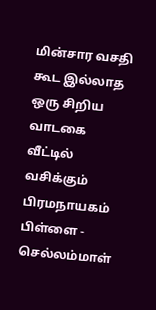மின்சார வசதி கூட இல்லாத ஒரு சிறிய வாடகை வீட்டில் வசிக்கும் பிரமநாயகம் பிள்ளை - செல்லம்மாள்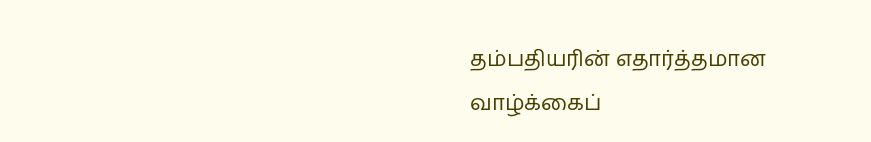தம்பதியரின் எதார்த்தமான வாழ்க்கைப்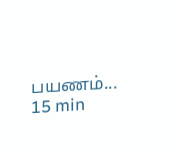பயணம்...
15 min